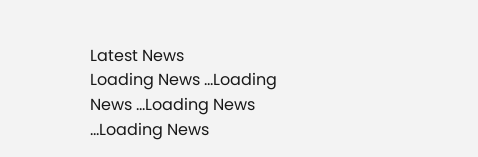Latest News
Loading News ...Loading News ...Loading News ...Loading News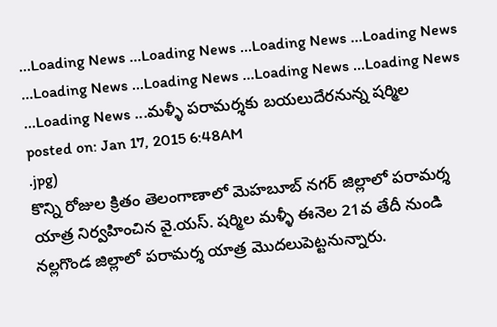...Loading News ...Loading News ...Loading News ...Loading News ...Loading News ...Loading News ...Loading News ...Loading News ...Loading News ...మళ్ళీ పరామర్శకు బయలుదేరనున్న షర్మిల
posted on: Jan 17, 2015 6:48AM
.jpg)
కొన్ని రోజుల క్రితం తెలంగాణాలో మెహబూబ్ నగర్ జిల్లాలో పరామర్శ యాత్ర నిర్వహించిన వై.యస్. షర్మిల మళ్ళీ ఈనెల 21వ తేదీ నుండి నల్లగొండ జిల్లాలో పరామర్శ యాత్ర మొదలుపెట్టనున్నారు.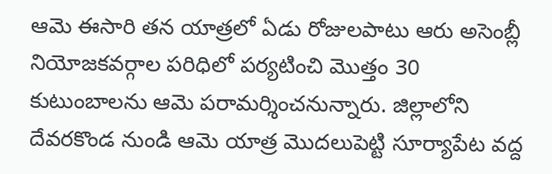ఆమె ఈసారి తన యాత్రలో ఏడు రోజులపాటు ఆరు అసెంబ్లీ నియోజకవర్గాల పరిధిలో పర్యటించి మొత్తం 30 కుటుంబాలను ఆమె పరామర్శించనున్నారు. జిల్లాలోని దేవరకొండ నుండి ఆమె యాత్ర మొదలుపెట్టి సూర్యాపేట వద్ద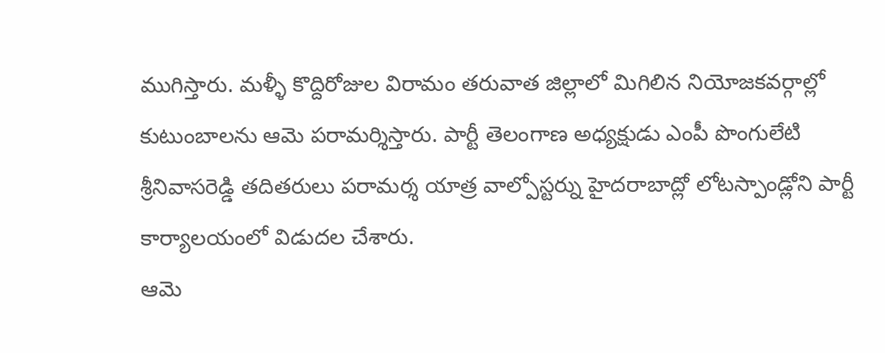ముగిస్తారు. మళ్ళీ కొద్దిరోజుల విరామం తరువాత జిల్లాలో మిగిలిన నియోజకవర్గాల్లో కుటుంబాలను ఆమె పరామర్శిస్తారు. పార్టీ తెలంగాణ అధ్యక్షుడు ఎంపీ పొంగులేటి శ్రీనివాసరెడ్డి తదితరులు పరామర్శ యాత్ర వాల్పోస్టర్ను హైదరాబాద్లో లోటస్పాండ్లోని పార్టీ కార్యాలయంలో విడుదల చేశారు.
ఆమె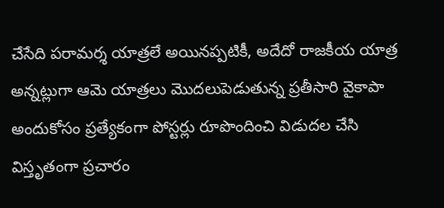చేసేది పరామర్శ యాత్రలే అయినప్పటికీ, అదేదో రాజకీయ యాత్ర అన్నట్లుగా ఆమె యాత్రలు మొదలుపెడుతున్న ప్రతీసారి వైకాపా అందుకోసం ప్రత్యేకంగా పోస్టర్లు రూపొందించి విడుదల చేసి విస్తృతంగా ప్రచారం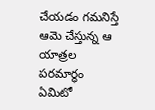చేయడం గమనిస్తే ఆమె చేస్తున్న ఆ యాత్రల పరమార్ధం ఏమిటో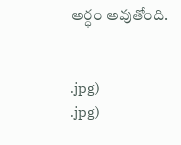అర్ధం అవుతోంది.


.jpg)
.jpg)